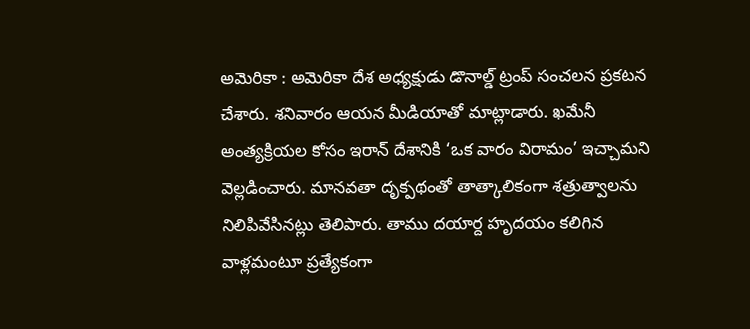అమెరికా : అమెరికా దేశ అధ్యక్షుడు డొనాల్డ్ ట్రంప్ సంచలన ప్రకటన చేశారు. శనివారం ఆయన మీడియాతో మాట్లాడారు. ఖమేనీ అంత్యక్రియల కోసం ఇరాన్ దేశానికి ‘ఒక వారం విరామం’ ఇచ్చామని వెల్లడించారు. మానవతా దృక్పథంతో తాత్కాలికంగా శత్రుత్వాలను నిలిపివేసినట్లు తెలిపారు. తాము దయార్ద హృదయం కలిగిన వాళ్లమంటూ ప్రత్యేకంగా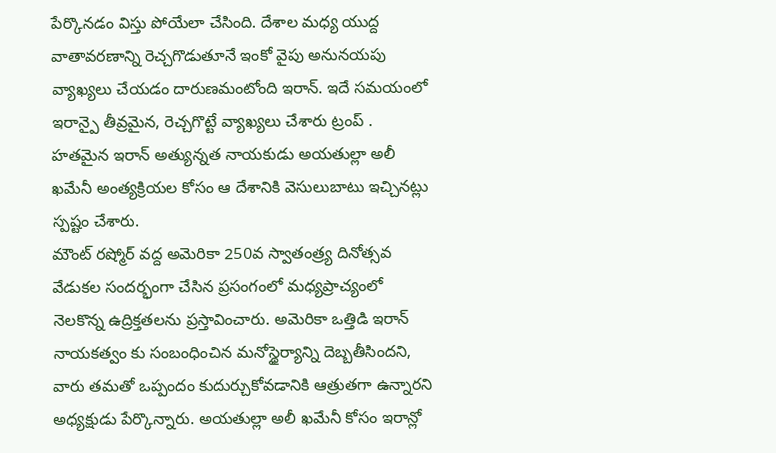పేర్కొనడం విస్తు పోయేలా చేసింది. దేశాల మధ్య యుద్ద వాతావరణాన్ని రెచ్చగొడుతూనే ఇంకో వైపు అనునయపు వ్యాఖ్యలు చేయడం దారుణమంటోంది ఇరాన్. ఇదే సమయంలో ఇరాన్పై తీవ్రమైన, రెచ్చగొట్టే వ్యాఖ్యలు చేశారు ట్రంప్ . హతమైన ఇరాన్ అత్యున్నత నాయకుడు అయతుల్లా అలీ ఖమేనీ అంత్యక్రియల కోసం ఆ దేశానికి వెసులుబాటు ఇచ్చినట్లు స్పష్టం చేశారు.
మౌంట్ రష్మోర్ వద్ద అమెరికా 250వ స్వాతంత్ర్య దినోత్సవ వేడుకల సందర్భంగా చేసిన ప్రసంగంలో మధ్యప్రాచ్యంలో నెలకొన్న ఉద్రిక్తతలను ప్రస్తావించారు. అమెరికా ఒత్తిడి ఇరాన్ నాయకత్వం కు సంబంధించిన మనోస్థైర్యాన్ని దెబ్బతీసిందని, వారు తమతో ఒప్పందం కుదుర్చుకోవడానికి ఆత్రుతగా ఉన్నారని అధ్యక్షుడు పేర్కొన్నారు. అయతుల్లా అలీ ఖమేనీ కోసం ఇరాన్లో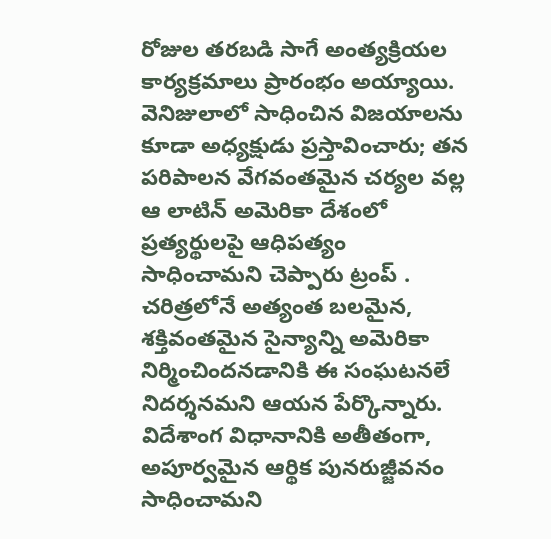రోజుల తరబడి సాగే అంత్యక్రియల కార్యక్రమాలు ప్రారంభం అయ్యాయి. వెనిజులాలో సాధించిన విజయాలను కూడా అధ్యక్షుడు ప్రస్తావించారు; తన పరిపాలన వేగవంతమైన చర్యల వల్ల ఆ లాటిన్ అమెరికా దేశంలో ప్రత్యర్థులపై ఆధిపత్యం సాధించామని చెప్పారు ట్రంప్ .
చరిత్రలోనే అత్యంత బలమైన, శక్తివంతమైన సైన్యాన్ని అమెరికా నిర్మించిందనడానికి ఈ సంఘటనలే నిదర్శనమని ఆయన పేర్కొన్నారు. విదేశాంగ విధానానికి అతీతంగా, అపూర్వమైన ఆర్థిక పునరుజ్జీవనం సాధించామని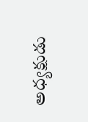అధ్యక్షుడు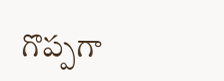గొప్పగా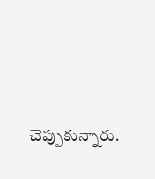చెప్పుకున్నారు.